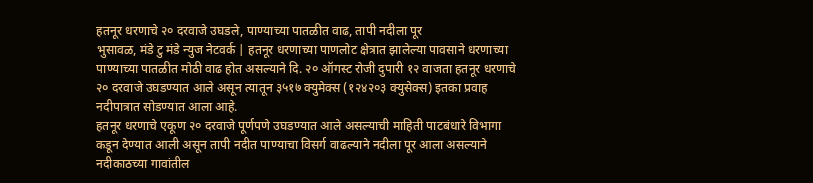हतनूर धरणाचे २० दरवाजे उघडले, पाण्याच्या पातळीत वाढ, तापी नदीला पूर
भुसावळ, मंडे टु मंडे न्युज नेटवर्क | हतनूर धरणाच्या पाणलोट क्षेत्रात झालेल्या पावसाने धरणाच्या पाण्याच्या पातळीत मोठी वाढ होत असल्याने दि. २० ऑगस्ट रोजी दुपारी १२ वाजता हतनूर धरणाचे २० दरवाजे उघडण्यात आले असून त्यातून ३५१७ क्युमेक्स (१२४२०३ क्युसेक्स) इतका प्रवाह नदीपात्रात सोडण्यात आला आहे.
हतनूर धरणाचे एकूण २० दरवाजे पूर्णपणे उघडण्यात आले असल्याची माहिती पाटबंधारे विभागा कडून देण्यात आली असून तापी नदीत पाण्याचा विसर्ग वाढल्याने नदीला पूर आला असल्याने नदीकाठच्या गावांतील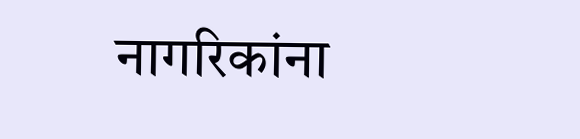नागरिकांना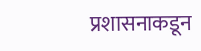प्रशासनाकडून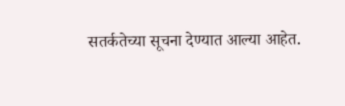सतर्कतेच्या सूचना देण्यात आल्या आहेत.